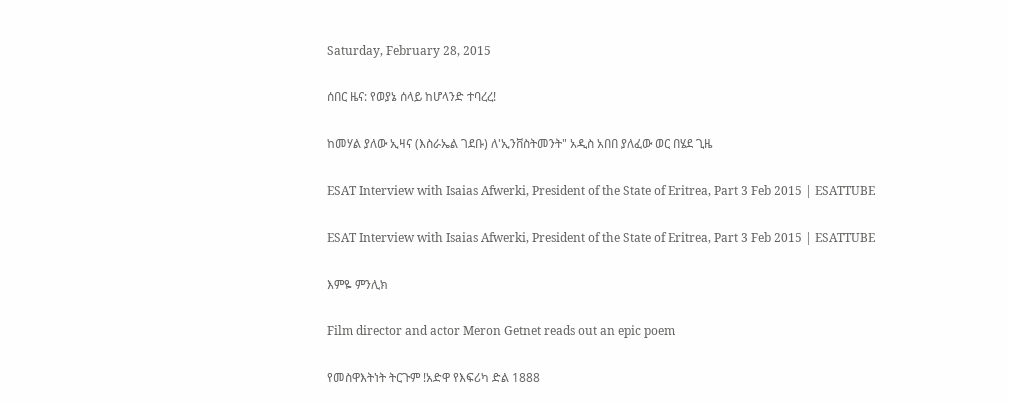Saturday, February 28, 2015

ሰበር ዜና: የወያኔ ሰላይ ከሆላንድ ተባረረ!

ከመሃል ያለው ኢዛና (እስራኤል ገደቡ) ለ'ኢንቨስትመንት" አዲስ አበበ ያለፈው ወር በሄደ ጊዜ

ESAT Interview with Isaias Afwerki, President of the State of Eritrea, Part 3 Feb 2015 | ESATTUBE

ESAT Interview with Isaias Afwerki, President of the State of Eritrea, Part 3 Feb 2015 | ESATTUBE

እምዬ ምንሊክ

Film director and actor Meron Getnet reads out an epic poem

የመስዋእትነት ትርጉም !አድዋ የእፍሪካ ድል 1888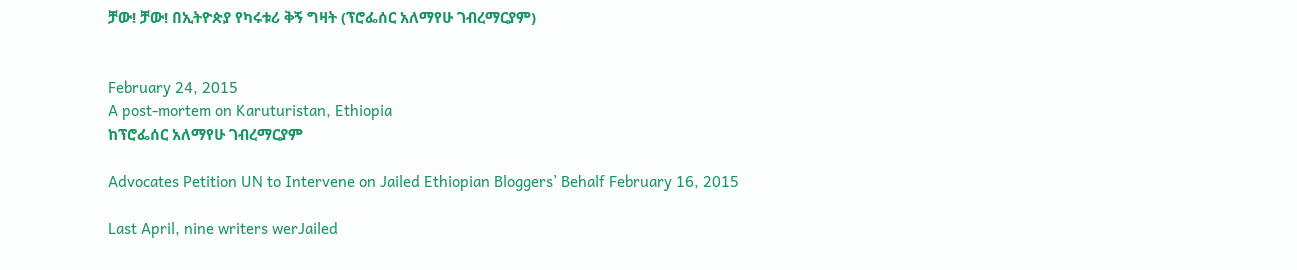ቻው! ቻው! በኢትዮጵያ የካሩቱሪ ቅኝ ግዛት (ፕሮፌሰር አለማየሁ ገብረማርያም)


February 24, 2015
A post-mortem on Karuturistan, Ethiopia
ከፕሮፌሰር አለማየሁ ገብረማርያም

Advocates Petition UN to Intervene on Jailed Ethiopian Bloggers’ Behalf February 16, 2015

Last April, nine writers werJailed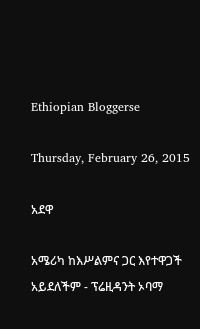Ethiopian Bloggerse

Thursday, February 26, 2015

አደዋ

አሜሪካ ከእሥልምና ጋር እየተዋጋች አይደለችም - ፕሬዚዳንት ኦባማ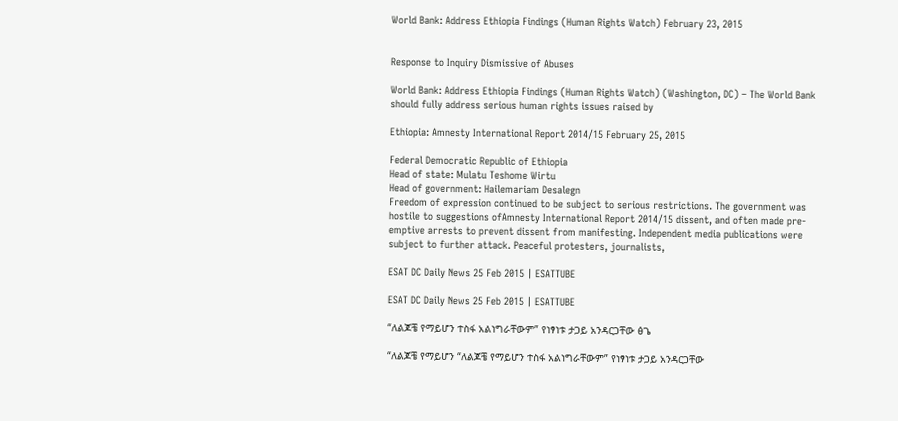World Bank: Address Ethiopia Findings (Human Rights Watch) February 23, 2015


Response to Inquiry Dismissive of Abuses

World Bank: Address Ethiopia Findings (Human Rights Watch) (Washington, DC) – The World Bank should fully address serious human rights issues raised by

Ethiopia: Amnesty International Report 2014/15 February 25, 2015

Federal Democratic Republic of Ethiopia
Head of state: Mulatu Teshome Wirtu
Head of government: Hailemariam Desalegn
Freedom of expression continued to be subject to serious restrictions. The government was hostile to suggestions ofAmnesty International Report 2014/15 dissent, and often made pre-emptive arrests to prevent dissent from manifesting. Independent media publications were subject to further attack. Peaceful protesters, journalists,

ESAT DC Daily News 25 Feb 2015 | ESATTUBE

ESAT DC Daily News 25 Feb 2015 | ESATTUBE

“ለልጆቼ የማይሆን ተስፋ አልነግራቸውም” የነፃነቱ ታጋይ አንዳርጋቸው ፅጌ

“ለልጆቼ የማይሆን “ለልጆቼ የማይሆን ተስፋ አልነግራቸውም” የነፃነቱ ታጋይ አንዳርጋቸው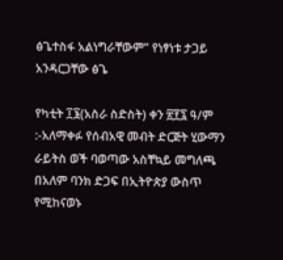ፅጌተስፋ አልነግራቸውም” የነፃነቱ ታጋይ አንዳርጋቸው ፅጌ

የካቲት ፲፮(አስራ ስድስት) ቀን ፳፻፯ ዓ/ም :-አለማቀፉ የሰብአዊ መብት ድርጅት ሂውማን ራይትስ ወች ባወጣው አስቸኳይ መግለጫ  በአለም ባንክ ድጋፍ በኢትዮጵያ ውስጥ የሚከናወኑ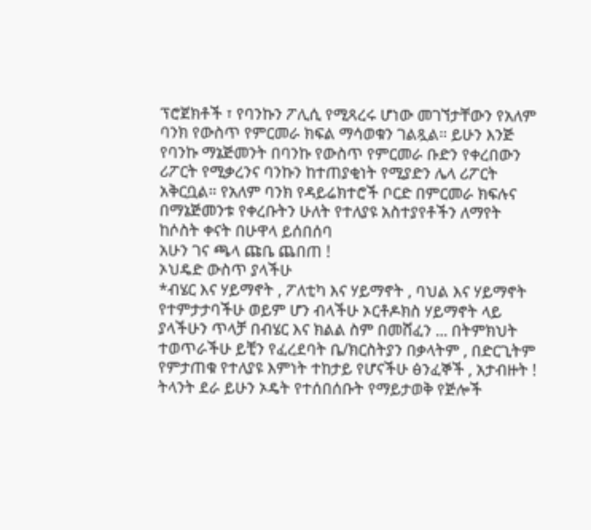ፕሮጀክቶች ፣ የባንኩን ፖሊሲ የሚጻረሩ ሆነው መገኘታቸውን የአለም ባንክ የውስጥ የምርመራ ክፍል ማሳወቁን ገልጿል። ይሁን እንጅ የባንኩ ማኔጅመንት በባንኩ የውስጥ የምርመራ ቡድን የቀረበውን ሪፖርት የሚቃረንና ባንኩን ከተጠያቂነት የሚያድን ሌላ ሪፖርት አቅርቧል። የአለም ባንክ የዳይሬክተሮች ቦርድ በምርመራ ክፍሉና በማኔጅመንቱ የቀረቡትን ሁለት የተለያዩ አስተያየቶችን ለማየት ከሶስት ቀናት በሁዋላ ይሰበሰባ
አሁን ገና ጫላ ጩቤ ጨበጠ !
ኦህዴድ ውስጥ ያላችሁ
*ብሄር እና ሃይማኖት , ፖለቲካ እና ሃይማኖት , ባህል እና ሃይማኖት የተምታታባችሁ ወይም ሆን ብላችሁ ኦርቶዶክስ ሃይማኖት ላይ ያላችሁን ጥላቻ በብሄር እና ክልል ስም በመሸፈን ... በትምክህት ተወጥራችሁ ይቺን የፈረደባት ቤ/ክርስትያን በቃላትም , በድርጊትም የምታጠቁ የተለያዩ እምነት ተከታይ የሆናችሁ ፅንፈኞች , አታብዙት !
ትላንት ደራ ይሁን ኦዴት የተሰበሰቡት የማይታወቅ የጅሎች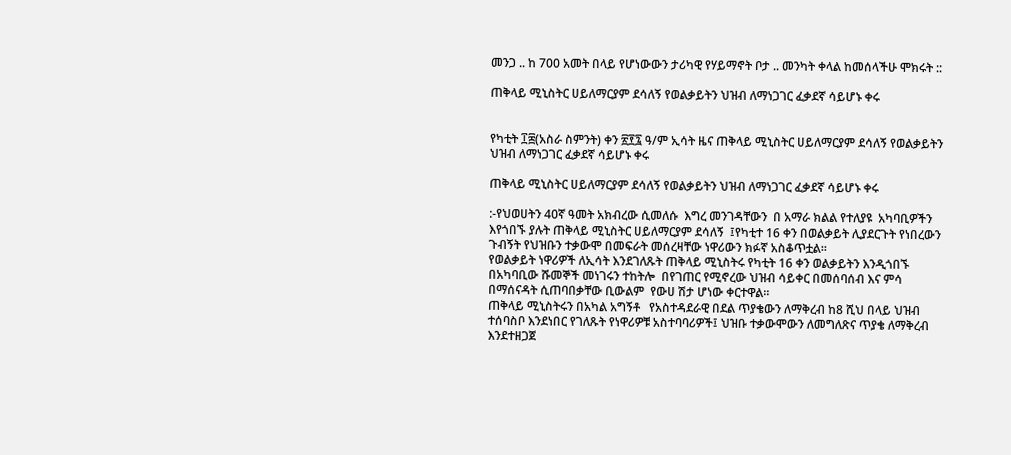መንጋ .. ከ 700 አመት በላይ የሆነውውን ታሪካዊ የሃይማኖት ቦታ .. መንካት ቀላል ከመሰላችሁ ሞክሩት ::

ጠቅላይ ሚኒስትር ሀይለማርያም ደሳለኝ የወልቃይትን ህዝብ ለማነጋገር ፈቃደኛ ሳይሆኑ ቀሩ


የካቲት ፲፰(አስራ ስምንት) ቀን ፳፻፯ ዓ/ም ኢሳት ዜና ጠቅላይ ሚኒስትር ሀይለማርያም ደሳለኝ የወልቃይትን ህዝብ ለማነጋገር ፈቃደኛ ሳይሆኑ ቀሩ

ጠቅላይ ሚኒስትር ሀይለማርያም ደሳለኝ የወልቃይትን ህዝብ ለማነጋገር ፈቃደኛ ሳይሆኑ ቀሩ

:-የህወሀትን 40ኛ ዓመት አክብረው ሲመለሱ  እግረ መንገዳቸውን  በ አማራ ክልል የተለያዩ  አካባቢዎችን እየጎበኙ ያሉት ጠቅላይ ሚኒስትር ሀይለማርያም ደሳለኝ  ፤የካቲተ 16 ቀን በወልቃይት ሊያደርጉት የነበረውን ጉብኝት የህዝቡን ተቃውሞ በመፍራት መሰረዛቸው ነዋሪውን ክፉኛ አስቆጥቷል።
የወልቃይት ነዋሪዎች ለኢሳት እንደገለጹት ጠቅላይ ሚኒስትሩ የካቲት 16 ቀን ወልቃይትን እንዲጎበኙ በአካባቢው ሹመኞች መነገሩን ተከትሎ  በየገጠር የሚኖረው ህዝብ ሳይቀር በመሰባሰብ እና ምሳ በማሰናዳት ሲጠባበቃቸው ቢውልም  የውሀ ሽታ ሆነው ቀርተዋል።
ጠቅላይ ሚኒስትሩን በአካል አግኝቶ   የአስተዳደራዊ በደል ጥያቄውን ለማቅረብ ከ8 ሺህ በላይ ህዝብ ተሰባስቦ እንደነበር የገለጹት የነዋሪዎቹ አስተባባሪዎች፤ ህዝቡ ተቃውሞውን ለመግለጽና ጥያቄ ለማቅረብ  እንደተዘጋጀ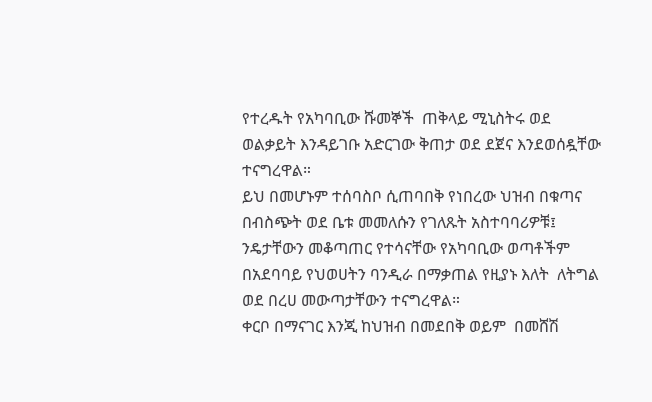የተረዱት የአካባቢው ሹመኞች  ጠቅላይ ሚኒስትሩ ወደ ወልቃይት እንዳይገቡ አድርገው ቅጠታ ወደ ደጀና እንደወሰዷቸው ተናግረዋል።
ይህ በመሆኑም ተሰባስቦ ሲጠባበቅ የነበረው ህዝብ በቁጣና በብስጭት ወደ ቤቱ መመለሱን የገለጹት አስተባባሪዎቹ፤ ንዴታቸውን መቆጣጠር የተሳናቸው የአካባቢው ወጣቶችም በአደባባይ የህወሀትን ባንዲራ በማቃጠል የዚያኑ እለት  ለትግል ወደ በረሀ መውጣታቸውን ተናግረዋል።
ቀርቦ በማናገር እንጂ ከህዝብ በመደበቅ ወይም  በመሸሽ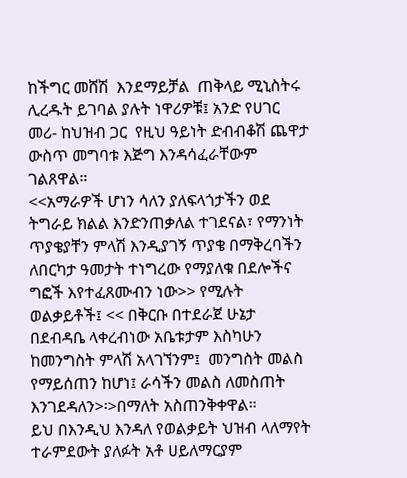ከችግር መሸሽ  እንደማይቻል  ጠቅላይ ሚኒስትሩ ሊረዱት ይገባል ያሉት ነዋሪዎቹ፤ አንድ የሀገር መሪ- ከህዝብ ጋር  የዚህ ዓይነት ድብብቆሽ ጨዋታ  ውስጥ መግባቱ እጅግ እንዳሳፈራቸውም ገልጸዋል።
<<አማራዎች ሆነን ሳለን ያለፍላጎታችን ወደ ትግራይ ክልል እንድንጠቃለል ተገደናል፣ የማንነት ጥያቄያቸን ምላሽ እንዲያገኝ ጥያቄ በማቅረባችን  ለበርካታ ዓመታት ተነግረው የማያለቁ በደሎችና ግፎች እየተፈጸሙብን ነው>> የሚሉት ወልቃይቶች፤ << በቅርቡ በተደራጀ ሁኔታ  በደብዳቤ ላቀረብነው አቤቱታም እስካሁን ከመንግስት ምላሽ አላገኘንም፤  መንግስት መልስ የማይሰጠን ከሆነ፤ ራሳችን መልስ ለመስጠት እንገደዳለን>፡>በማለት አስጠንቅቀዋል።
ይህ በእንዲህ እንዳለ የወልቃይት ህዝብ ላለማየት  ተራምደውት ያለፉት አቶ ሀይለማርያም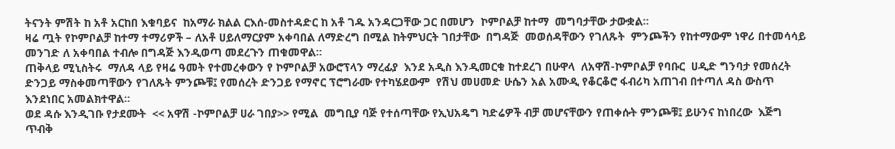ትናንት ምሽት ከ አቶ አርከበ እቁባይና  ከአማራ ክልል ርእሰ-መስተዳድር ከ አቶ ገዱ አንዳርጋቸው ጋር በመሆን  ኮምቦልቻ ከተማ  መግባታቸው ታውቋል።
ዛሬ ጧት የኮምቦልቻ ከተማ ተማሪዎች – ለአቶ ሀይለማርያም አቀባበል ለማድረግ በሚል ከትምህርት ገበታቸው  በግዳጅ  መወሰዳቸውን የገለጹት  ምንጮችን የከተማውም ነዋሪ በተመሳሳይ መንገድ ለ አቀባበል ተብሎ በግዳጅ እንዲወጣ መደረጉን ጠቁመዋል።
ጠቅላይ ሚኒስትሩ  ማለዳ ላይ የዛሬ ዓመት የተመረቀውን የ ኮምቦልቻ አውሮፕላን ማረፊያ  እንደ አዲስ እንዲመርቁ ከተደረገ በሁዋላ  ለአዋሽ-ኮምቦልቻ የባቡር  ሀዲድ ግንባታ የመሰረት ድንጋይ ማስቀመጣቸውን የገለጹት ምንጮቹ፤ የመሰረት ድንጋይ የማኖር ፕሮግራሙ የተካሄደውም  የሽህ መሀመድ ሁሴን አል አሙዲ የቆርቆሮ ፋብሪካ አጠገብ በተጣለ ዳስ ውስጥ እንደነበር አመልክተዋል።
ወደ ዳሱ እንዲገቡ የታደሙት  << አዋሽ -ኮምቦልቻ ሀራ ገበያ>> የሚል  መግቢያ ባጅ የተሰጣቸው የኢህአዴግ ካድሬዎች ብቻ መሆናቸውን የጠቀሱት ምንጮቹ፤ ይሁንና ከነበረው  እጅግ ጥብቅ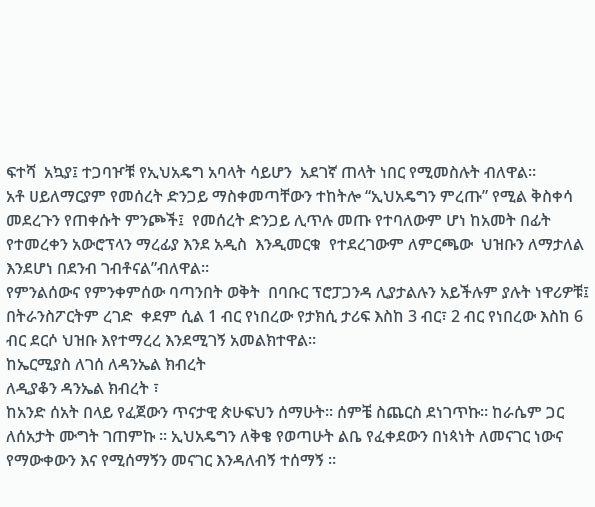ፍተሻ  አኳያ፤ ተጋባዦቹ የኢህአዴግ አባላት ሳይሆን  አደገኛ ጠላት ነበር የሚመስሉት ብለዋል።
አቶ ሀይለማርያም የመሰረት ድንጋይ ማስቀመጣቸውን ተከትሎ “ኢህአዴግን ምረጡ” የሚል ቅስቀሳ መደረጉን የጠቀሱት ምንጮች፤  የመሰረት ድንጋይ ሊጥሉ መጡ የተባለውም ሆነ ከአመት በፊት የተመረቀን አውሮፕላን ማረፊያ እንደ አዲስ  እንዲመርቁ  የተደረገውም ለምርጫው  ህዝቡን ለማታለል እንደሆነ በደንብ ገብቶናል”ብለዋል።
የምንልሰውና የምንቀምሰው ባጣንበት ወቅት  በባቡር ፕሮፓጋንዳ ሊያታልሉን አይችሉም ያሉት ነዋሪዎቹ፤ በትራንስፖርትም ረገድ  ቀደም ሲል 1 ብር የነበረው የታክሲ ታሪፍ እስከ 3 ብር፣ 2 ብር የነበረው እስከ 6 ብር ደርሶ ህዝቡ እየተማረረ እንደሚገኝ አመልክተዋል።
ከኤርሚያስ ለገሰ ለዳንኤል ክብረት
ለዲያቆን ዳንኤል ክብረት ፣
ከአንድ ሰአት በላይ የፈጀውን ጥናታዊ ጵሁፍህን ሰማሁት። ሰምቼ ስጨርስ ደነገጥኩ። ከራሴም ጋር ለሰአታት ሙግት ገጠምኩ ። ኢህአዴግን ለቅቄ የወጣሁት ልቤ የፈቀደውን በነጳነት ለመናገር ነውና የማውቀውን እና የሚሰማኝን መናገር እንዳለብኝ ተሰማኝ ።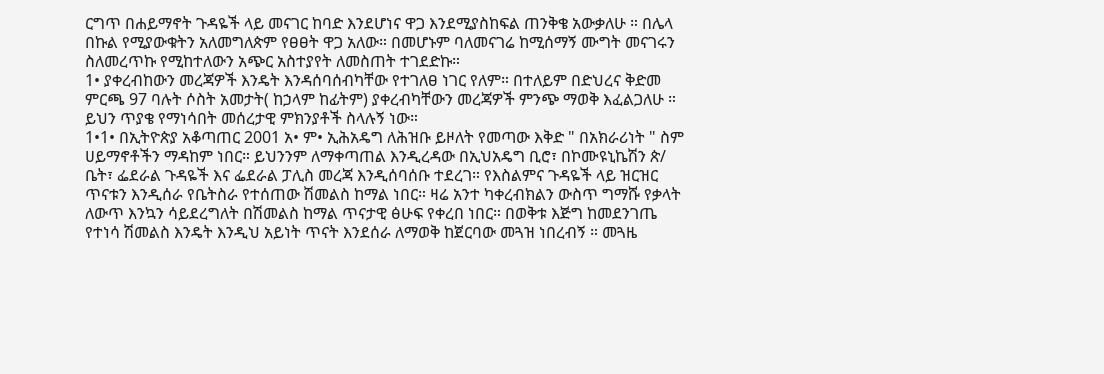ርግጥ በሐይማኖት ጉዳዬች ላይ መናገር ከባድ እንደሆነና ዋጋ እንደሚያስከፍል ጠንቅቄ አውቃለሁ ። በሌላ በኩል የሚያውቁትን አለመግለጵም የፀፀት ዋጋ አለው። በመሆኑም ባለመናገሬ ከሚሰማኝ ሙግት መናገሩን ስለመረጥኩ የሚከተለውን አጭር አስተያየት ለመስጠት ተገደድኩ።
1• ያቀረብከውን መረጃዎች እንዴት እንዳሰባሰብካቸው የተገለፀ ነገር የለም። በተለይም በድህረና ቅድመ ምርጫ 97 ባሉት ሶስት አመታት( ከኃላም ከፊትም) ያቀረብካቸውን መረጃዎች ምንጭ ማወቅ እፈልጋለሁ ። ይህን ጥያቄ የማነሳበት መሰረታዊ ምክንያቶች ስላሉኝ ነው።
1•1• በኢትዮጵያ አቆጣጠር 2001 አ• ም• ኢሕአዴግ ለሕዝቡ ይዞለት የመጣው እቅድ " በአክራሪነት " ስም ሀይማኖቶችን ማዳከም ነበር። ይህንንም ለማቀጣጠል እንዲረዳው በኢህአዴግ ቢሮ፣ በኮሙዩኒኬሽን ጵ/ ቤት፣ ፌደራል ጉዳዬች እና ፌደራል ፓሊስ መረጃ እንዲሰባሰቡ ተደረገ። የእስልምና ጉዳዬች ላይ ዝርዝር ጥናቱን እንዲሰራ የቤትስራ የተሰጠው ሽመልስ ከማል ነበር። ዛሬ አንተ ካቀረብክልን ውስጥ ግማሹ የቃላት ለውጥ እንኳን ሳይደረግለት በሽመልስ ከማል ጥናታዊ ፅሁፍ የቀረበ ነበር። በወቅቱ እጅግ ከመደንገጤ የተነሳ ሽመልስ እንዴት እንዲህ አይነት ጥናት እንደሰራ ለማወቅ ከጀርባው መጓዝ ነበረብኝ ። መጓዜ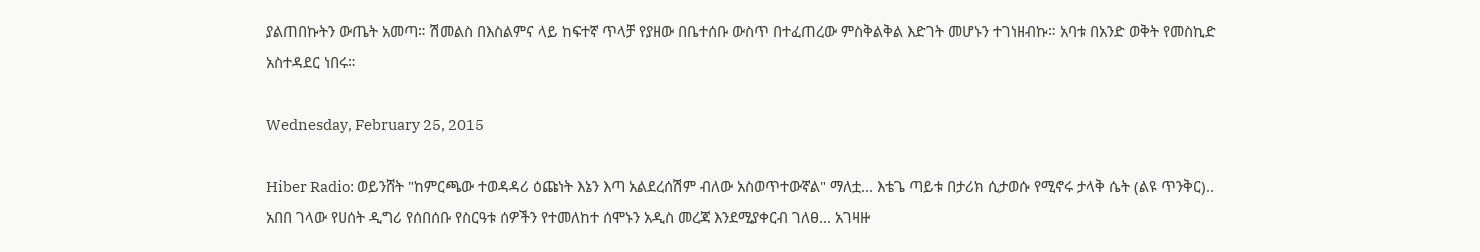ያልጠበኩትን ውጤት አመጣ። ሽመልስ በእስልምና ላይ ከፍተኛ ጥላቻ የያዘው በቤተሰቡ ውስጥ በተፈጠረው ምስቅልቅል እድገት መሆኑን ተገነዘብኩ። አባቱ በአንድ ወቅት የመስኪድ አስተዳደር ነበሩ።

Wednesday, February 25, 2015

Hiber Radio: ወይንሸት "ከምርጫው ተወዳዳሪ ዕጩነት እኔን እጣ አልደረሰሽም ብለው አስወጥተውኛል" ማለቷ... እቴጌ ጣይቱ በታሪክ ሲታወሱ የሚኖሩ ታላቅ ሴት (ልዩ ጥንቅር).. አበበ ገላው የሀሰት ዲግሪ የሰበሰቡ የስርዓቱ ሰዎችን የተመለከተ ሰሞኑን አዲስ መረጃ እንደሚያቀርብ ገለፀ... አገዛዙ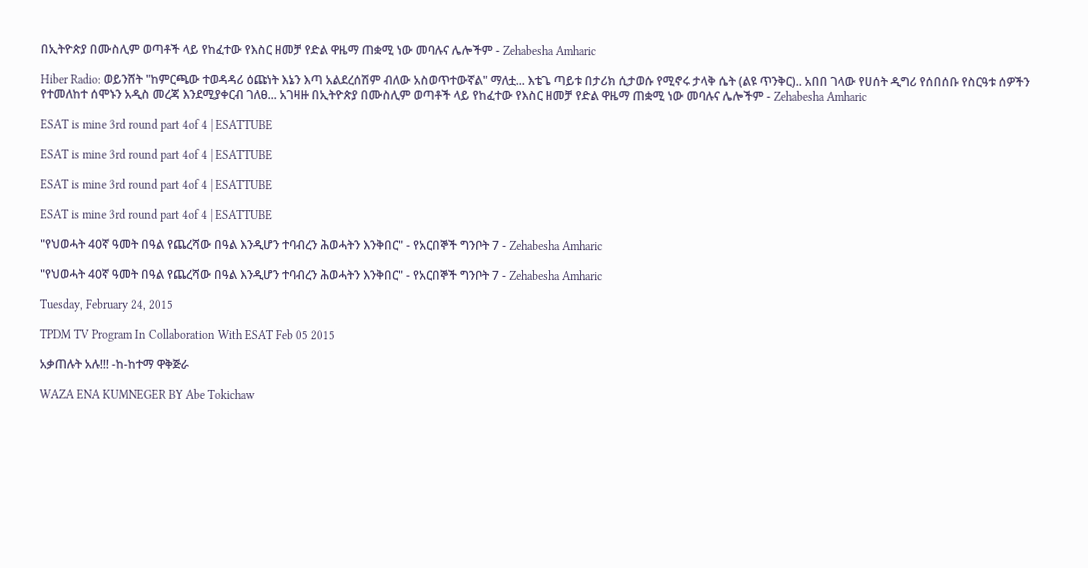በኢትዮጵያ በሙስሊም ወጣቶች ላይ የከፈተው የእስር ዘመቻ የድል ዋዜማ ጠቋሚ ነው መባሉና ሌሎችም - Zehabesha Amharic

Hiber Radio: ወይንሸት "ከምርጫው ተወዳዳሪ ዕጩነት እኔን እጣ አልደረሰሽም ብለው አስወጥተውኛል" ማለቷ... እቴጌ ጣይቱ በታሪክ ሲታወሱ የሚኖሩ ታላቅ ሴት (ልዩ ጥንቅር).. አበበ ገላው የሀሰት ዲግሪ የሰበሰቡ የስርዓቱ ሰዎችን የተመለከተ ሰሞኑን አዲስ መረጃ እንደሚያቀርብ ገለፀ... አገዛዙ በኢትዮጵያ በሙስሊም ወጣቶች ላይ የከፈተው የእስር ዘመቻ የድል ዋዜማ ጠቋሚ ነው መባሉና ሌሎችም - Zehabesha Amharic

ESAT is mine 3rd round part 4of 4 | ESATTUBE

ESAT is mine 3rd round part 4of 4 | ESATTUBE

ESAT is mine 3rd round part 4of 4 | ESATTUBE

ESAT is mine 3rd round part 4of 4 | ESATTUBE

"የህወሓት 40ኛ ዓመት በዓል የጨረሻው በዓል እንዲሆን ተባብረን ሕወሓትን እንቅበር" - የአርበኞች ግንቦት 7 - Zehabesha Amharic

"የህወሓት 40ኛ ዓመት በዓል የጨረሻው በዓል እንዲሆን ተባብረን ሕወሓትን እንቅበር" - የአርበኞች ግንቦት 7 - Zehabesha Amharic

Tuesday, February 24, 2015

TPDM TV Program In Collaboration With ESAT Feb 05 2015

አቃጠሉት አሉ!!! -ከ-ከተማ ዋቅጅራ

WAZA ENA KUMNEGER BY Abe Tokichaw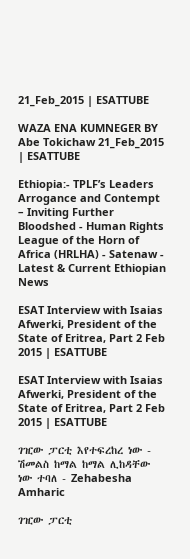21_Feb_2015 | ESATTUBE

WAZA ENA KUMNEGER BY Abe Tokichaw 21_Feb_2015 | ESATTUBE

Ethiopia:- TPLF’s Leaders Arrogance and Contempt – Inviting Further Bloodshed - Human Rights League of the Horn of Africa (HRLHA) - Satenaw - Latest & Current Ethiopian News

ESAT Interview with Isaias Afwerki, President of the State of Eritrea, Part 2 Feb 2015 | ESATTUBE

ESAT Interview with Isaias Afwerki, President of the State of Eritrea, Part 2 Feb 2015 | ESATTUBE

ገዢው ፓርቲ እየተፍረከረ ነው - ሽመልስ ከማል ከማል ሊከዳቸው ነው ተባለ - Zehabesha Amharic

ገዢው ፓርቲ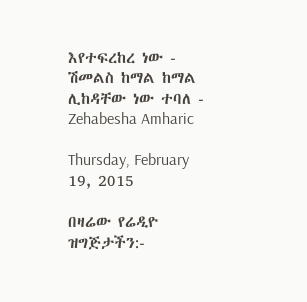እየተፍረከረ ነው - ሽመልስ ከማል ከማል ሊከዳቸው ነው ተባለ - Zehabesha Amharic

Thursday, February 19, 2015

በዛሬው የሬዲዮ ዝግጅታችን:-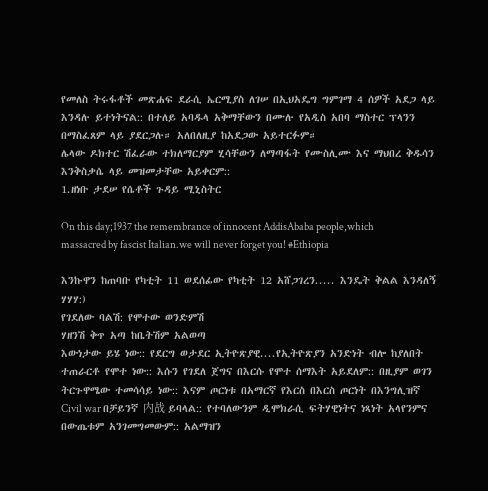የመለስ ትሩፋቶች መጽሐፍ ደራሲ ኤርሚያስ ለገሠ በኢህአዴግ ግምገማ 4 ሰዎች አደጋ ላይ እንዳሉ ይተነትናል:: በተለይ አባዱላ አቅማቸውን በሙሉ የአዲስ አበባ ማስተር ፕላንን በማስፈጸም ላይ ያደርጋሉ። አለበለዚያ ከአደጋው አይተርፉም።
ሌላው ዶክተር ሽፈራው ተክለማርያም ሂሳቸውን ለማጣፋት የሙስሊሙ እና ማህበረ ቅዱሳን እንቅስቃሴ ላይ መዝመታቸው አይቀርም::
1.ዘነቡ ታደሠ የሴቶች ጉዳይ ሚኒስትር

On this day;1937 the remembrance of innocent AddisAbaba people,which massacred by fascist Italian.we will never forget you! #Ethiopia

እንኩዋን ከጠባቡ የካቲት 11 ወደሰፊው የካቲት 12 አሸጋገረን..... እንዴት ቅልል እንዳለኝ ሃሃሃ:)
የገደለው ባልሽ: የሞተው ወንድምሽ
ሃዘንሽ ቅጥ አጣ ከቤትሽም አልወጣ
እውነታው ይሄ ነው:: የደርግ ወታደር ኢትዮጽያዊ....የኢትዮጽያን አንድነት ብሎ ከያለበት ተጠራርቶ የሞተ ነው:: እሱን የገደለ ጀግና በእርሱ የሞተ ሰማእት አይደለም:: በዚያም ወገን ትርጉዋሜው ተመሳሳይ ነው:: እናም ጦርነቱ በአማርኛ የእርስ በእርስ ጦርነት በእንግሊዝኛ Civil war በቻይንኛ 内战 ይባላል:: የተባለውንም ዲሞክራሲ ፍትሃዊነትና ነጻነት አላየንምና በውጤቱም አንገመግመውም:: አልማዝን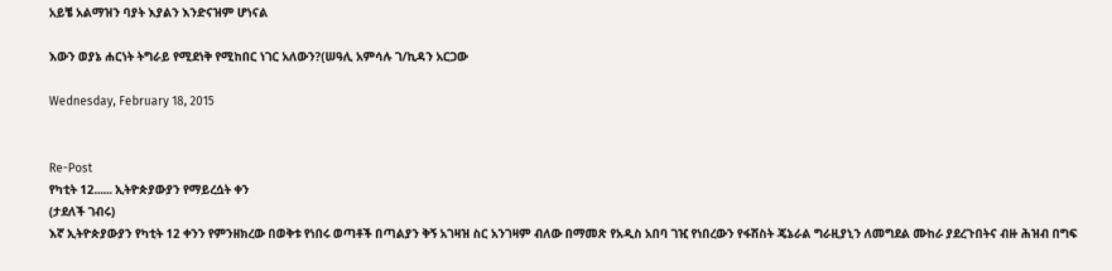አይቼ አልማዝን ባያት እያልን እንድናዝም ሆነናል

እውን ወያኔ ሐርነት ትግራይ የሚደነቅ የሚከበር ነገር አለውን?(ሠዓሊ አምሳሉ ገ/ኪዳን አርጋው

Wednesday, February 18, 2015


Re-Post
የካቲት 12...... ኢትዮጵያውያን የማይረሷት ቀን
(ታደለች ገብሩ)
እኛ ኢትዮጵያውያን የካቲት 12 ቀንን የምንዘክረው በወቅቱ የነበሩ ወጣቶች በጣልያን ቅኝ አገዛዝ ስር አንገዛም ብለው በማመጽ የአዲስ አበባ ገዢ የነበረውን የፋሽስት ጄኔራል ግራዚያኒን ለመግደል ሙከራ ያደረጉበትና ብዙ ሕዝብ በግፍ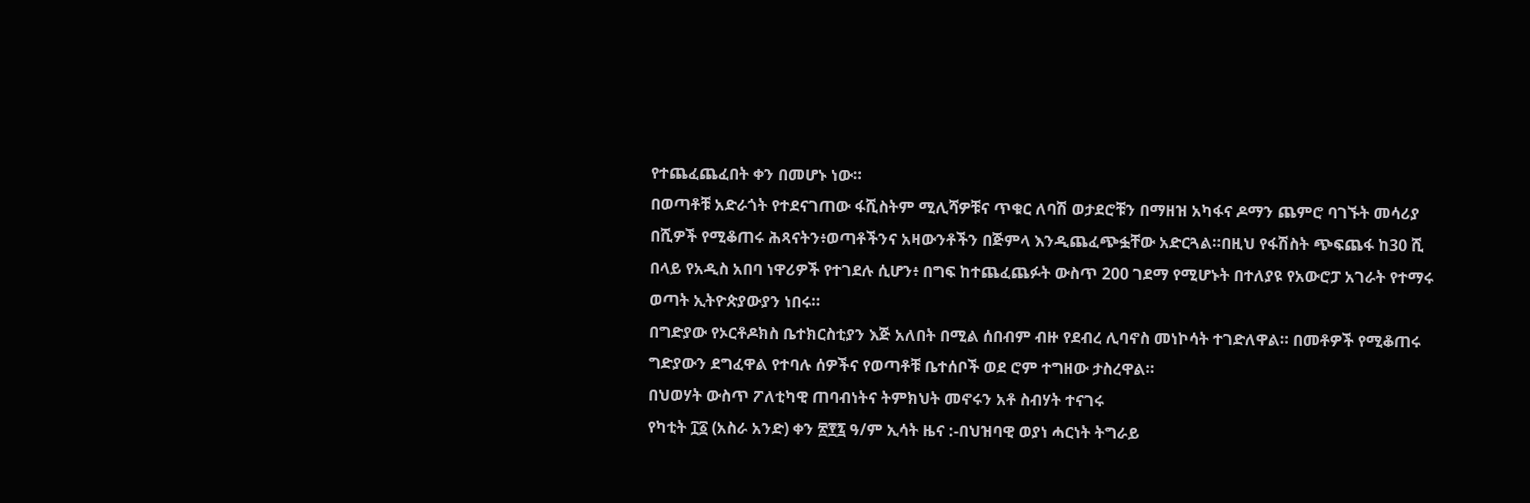የተጨፈጨፈበት ቀን በመሆኑ ነው።
በወጣቶቹ አድራጎት የተደናገጠው ፋሺስትም ሚሊሻዎቹና ጥቁር ለባሽ ወታደሮቹን በማዘዝ አካፋና ዶማን ጨምሮ ባገኙት መሳሪያ በሺዎች የሚቆጠሩ ሕጻናትን፥ወጣቶችንና አዛውንቶችን በጅምላ እንዲጨፈጭፏቸው አድርጓል።በዚህ የፋሽስት ጭፍጨፋ ከ30 ሺ በላይ የአዲስ አበባ ነዋሪዎች የተገደሉ ሲሆን፥ በግፍ ከተጨፈጨፉት ውስጥ 200 ገደማ የሚሆኑት በተለያዩ የአውሮፓ አገራት የተማሩ ወጣት ኢትዮጵያውያን ነበሩ።
በግድያው የኦርቶዶክስ ቤተክርስቲያን እጅ አለበት በሚል ሰበብም ብዙ የደብረ ሊባኖስ መነኮሳት ተገድለዋል። በመቶዎች የሚቆጠሩ ግድያውን ደግፈዋል የተባሉ ሰዎችና የወጣቶቹ ቤተሰቦች ወደ ሮም ተግዘው ታስረዋል።
በህወሃት ውስጥ ፖለቲካዊ ጠባብነትና ትምክህት መኖሩን አቶ ስብሃት ተናገሩ
የካቲት ፲፩ (አስራ አንድ) ቀን ፳፻፯ ዓ/ም ኢሳት ዜና :-በህዝባዊ ወያነ ሓርነት ትግራይ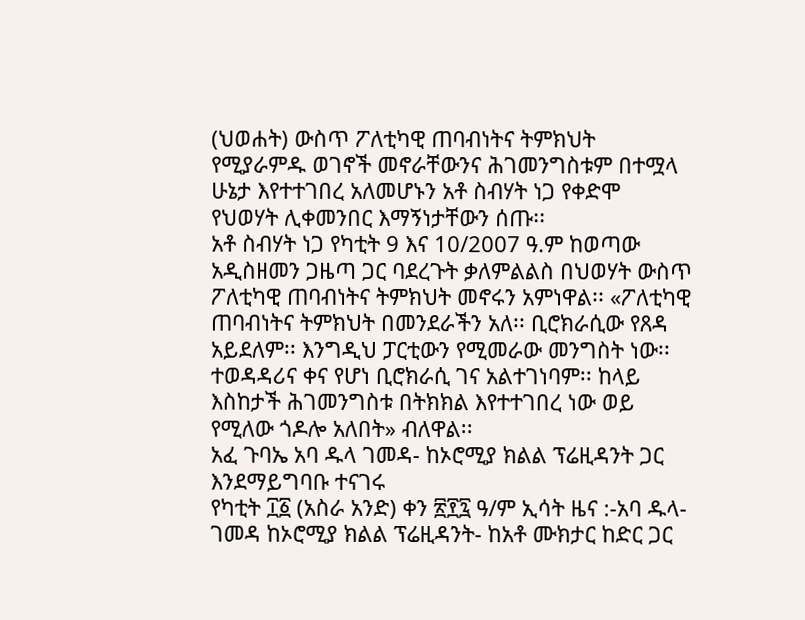(ህወሐት) ውስጥ ፖለቲካዊ ጠባብነትና ትምክህት የሚያራምዱ ወገኖች መኖራቸውንና ሕገመንግስቱም በተሟላ ሁኔታ እየተተገበረ አለመሆኑን አቶ ስብሃት ነጋ የቀድሞ የህወሃት ሊቀመንበር እማኝነታቸውን ሰጡ፡፡
አቶ ስብሃት ነጋ የካቲት 9 እና 10/2007 ዓ.ም ከወጣው አዲስዘመን ጋዜጣ ጋር ባደረጉት ቃለምልልስ በህወሃት ውስጥ ፖለቲካዊ ጠባብነትና ትምክህት መኖሩን አምነዋል፡፡ «ፖለቲካዊ ጠባብነትና ትምክህት በመንደራችን አለ፡፡ ቢሮክራሲው የጸዳ አይደለም፡፡ እንግዲህ ፓርቲውን የሚመራው መንግስት ነው፡፡ ተወዳዳሪና ቀና የሆነ ቢሮክራሲ ገና አልተገነባም፡፡ ከላይ እስከታች ሕገመንግስቱ በትክክል እየተተገበረ ነው ወይ የሚለው ጎዶሎ አለበት» ብለዋል፡፡
አፈ ጉባኤ አባ ዱላ ገመዳ- ከኦሮሚያ ክልል ፕሬዚዳንት ጋር እንደማይግባቡ ተናገሩ
የካቲት ፲፩ (አስራ አንድ) ቀን ፳፻፯ ዓ/ም ኢሳት ዜና :-አባ ዱላ-ገመዳ ከኦሮሚያ ክልል ፕሬዚዳንት- ከአቶ ሙክታር ከድር ጋር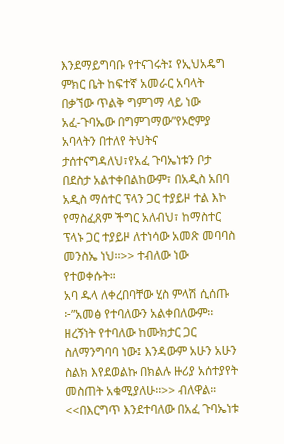እንደማይግባቡ የተናገሩት፤ የኢህአዴግ ምክር ቤት ከፍተኛ አመራር አባላት በቃኘው ጥልቅ ግምገማ ላይ ነው
አፈ-ጉባኤው በግምገማው”የኦሮምያ አባላትን በተለየ ትህትና ታሰተናግዳለህ፣የአፈ ጉባኤነቱን ቦታ በደስታ አልተቀበልከውም፣ በአዲስ አበባ አዲስ ማሰተር ፕላን ጋር ተያይዞ ተል እኮ የማስፈጸም ችግር አለብህ፣ ከማስተር ፕላኑ ጋር ተያይዞ ለተነሳው አመጽ መባባስ መንስኤ ነህ፡፡>> ተብለው ነው የተወቀሱት።
አባ ዱላ ለቀረበባቸው ሂስ ምላሽ ሲሰጡ ፦”አመፅ የተባለውን አልቀበለውም፡፡ ዘረኝነት የተባለው ከሙክታር ጋር ስለማንግባባ ነው፤ እንዳውም አሁን አሁን ስልክ እየደወልኩ በክልሉ ዙሪያ አሰተያየት መስጠት አቁሚያለሁ፡፡>> ብለዋል።
<<በእርግጥ እንደተባለው በአፈ ጉባኤነቱ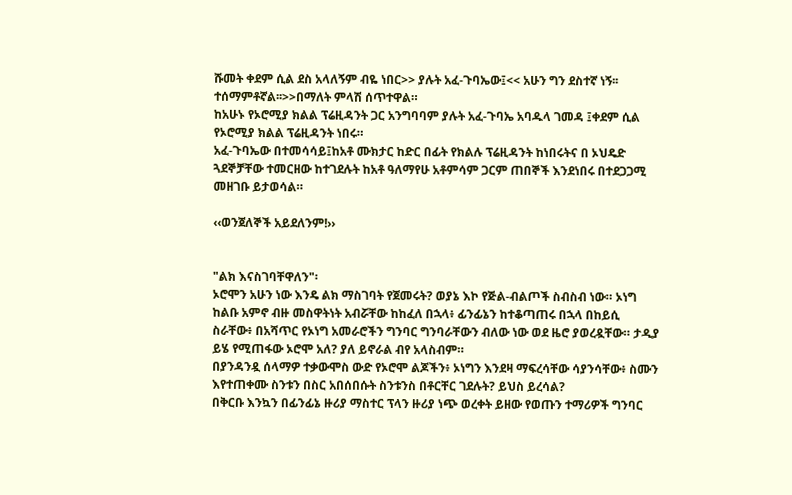ሹመት ቀደም ሲል ደስ አላለኝም ብዬ ነበር>> ያሉት አፈ-ጉባኤው፤<< አሁን ግን ደስተኛ ነኝ፡፡ ተሰማምቶኛል፡፡>>በማለት ምላሽ ሰጥተዋል።
ከአሁኑ የኦሮሚያ ክልል ፕሬዚዳንት ጋር አንግባባም ያሉት አፈ-ጉባኤ አባዱላ ገመዳ ፤ቀደም ሲል የኦሮሚያ ክልል ፕሬዚዳንት ነበሩ።
አፈ-ጉባኤው በተመሳሳይ፤ከአቶ ሙክታር ከድር በፊት የክልሉ ፕሬዚዳንት ከነበሩትና በ ኦህዴድ ጓደኞቻቸው ተመርዘው ከተገደሉት ከአቶ ዓለማየሁ አቶምሳም ጋርም ጠበኞች እንደነበሩ በተደጋጋሚ መዘገቡ ይታወሳል።

‹‹ወንጀለኞች አይደለንም!››


"ልክ እናስገባቸዋለን"፡
ኦሮሞን አሁን ነው እንዴ ልክ ማስገባት የጀመሩት? ወያኔ እኮ የጅል-ብልጦች ስብስብ ነው። ኦነግ ከልቡ አምኖ ብዙ መስዋትነት አብሯቸው ከከፈለ በኋላ፥ ፊንፊኔን ከተቆጣጠሩ በኋላ በከይሲ ስራቸው፥ በአሻጥር የኦነግ አመራሮችን ግንባር ግንባራቸውን ብለው ነው ወደ ዜሮ ያወረዷቸው። ታዲያ ይሄ የሚጠፋው ኦሮሞ አለ? ያለ ይኖራል ብየ አላስብም።
በያንዳንዷ ሰላማዎ ተቃውሞስ ውድ የኦሮሞ ልጆችን፥ ኦነግን እንደዛ ማፍረሳቸው ሳያንሳቸው፥ ስሙን እየተጠቀሙ ስንቱን በስር አበሰበሱት ስንቱንስ በቶርቸር ገደሉት? ይህስ ይረሳል?
በቅርቡ እንኳን በፊንፊኔ ዙሪያ ማስተር ፕላን ዙሪያ ነጭ ወረቀት ይዘው የወጡን ተማሪዎች ግንባር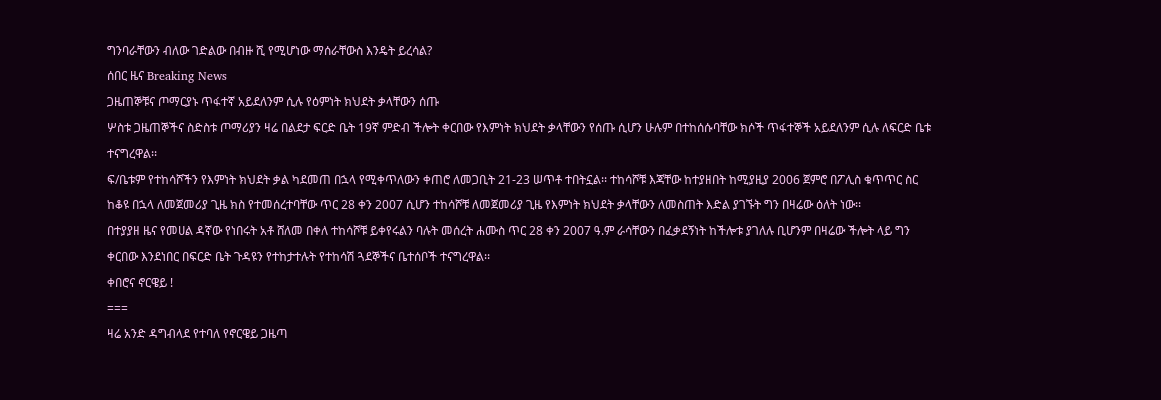ግንባራቸውን ብለው ገድልው በብዙ ሺ የሚሆነው ማሰራቸውስ እንዴት ይረሳል?
ሰበር ዜና Breaking News
ጋዜጠኞቹና ጦማርያኑ ጥፋተኛ አይደለንም ሲሉ የዕምነት ክህደት ቃላቸውን ሰጡ
ሦስቱ ጋዜጠኞችና ስድስቱ ጦማሪያን ዛሬ በልደታ ፍርድ ቤት 19ኛ ምድብ ችሎት ቀርበው የእምነት ክህደት ቃላቸውን የሰጡ ሲሆን ሁሉም በተከሰሱባቸው ክሶች ጥፋተኞች አይደለንም ሲሉ ለፍርድ ቤቱ ተናግረዋል፡፡
ፍ/ቤቱም የተከሳሾችን የእምነት ክህደት ቃል ካደመጠ በኋላ የሚቀጥለውን ቀጠሮ ለመጋቢት 21-23 ሠጥቶ ተበትኗል፡፡ ተከሳሾቹ እጃቸው ከተያዘበት ከሚያዚያ 2006 ጀምሮ በፖሊስ ቁጥጥር ስር ከቆዩ በኋላ ለመጀመሪያ ጊዜ ክስ የተመሰረተባቸው ጥር 28 ቀን 2007 ሲሆን ተከሳሾቹ ለመጀመሪያ ጊዜ የእምነት ክህደት ቃላቸውን ለመስጠት እድል ያገኙት ግን በዛሬው ዕለት ነው፡፡
በተያያዘ ዜና የመሀል ዳኛው የነበሩት አቶ ሸለመ በቀለ ተከሳሾቹ ይቀየሩልን ባሉት መሰረት ሐሙስ ጥር 28 ቀን 2007 ዓ.ም ራሳቸውን በፈቃደኝነት ከችሎቱ ያገለሉ ቢሆንም በዛሬው ችሎት ላይ ግን ቀርበው እንደነበር በፍርድ ቤት ጉዳዩን የተከታተሉት የተከሳሽ ጓደኞችና ቤተሰቦች ተናግረዋል፡፡
ቀበሮና ኖርዌይ !
===
ዛሬ አንድ ዳግብላደ የተባለ የኖርዌይ ጋዜጣ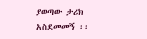ያወጣው ታሪክ አስደመመኝ ፡፡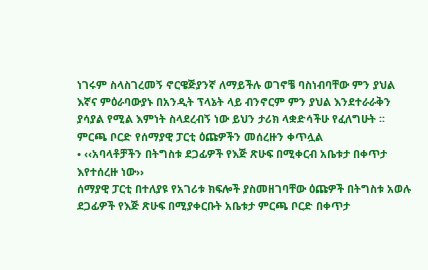ነገሩም ስላስገረመኝ ኖርዌጅያንኛ ለማይችሉ ወገኖቼ ባስነብባቸው ምን ያህል እኛና ምዕራባውያኑ በአንዲት ፕላኔት ላይ ብንኖርም ምን ያህል እንደተራራቅን ያሳያል የሚል እምነት ስላደረብኝ ነው ይህን ታሪክ ላቋድሳችሁ የፈለግሁት ፡፡
ምርጫ ቦርድ የሰማያዊ ፓርቲ ዕጩዎችን መሰረዙን ቀጥሏል
• ‹‹አባላቶቻችን በትግስቱ ደጋፊዎች የእጅ ጽሁፍ በሚቀርብ አቤቱታ በቀጥታ እየተሰረዙ ነው››
ሰማያዊ ፓርቲ በተለያዩ የአገሪቱ ክፍሎች ያስመዘገባቸው ዕጩዎች በትግስቱ አወሉ ደጋፊዎች የእጅ ጽሁፍ በሚያቀርቡት አቤቱታ ምርጫ ቦርድ በቀጥታ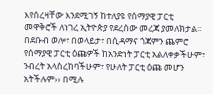እየሰረዛቸው እንደሚገኝ ከተለያዩ የሰማያዊ ፓርቲ መዋቅሮች ለነገረ ኢትዮጵያ የደረሰው መረጃ ያመለክታል፡፡ በደቡብ ወሎ፣ በወላይታ፣ በሲዳማና ጎጃምን ጨምሮ የሰማያዊ ፓርቲ ዕጩዎች ከአንድነት ፓርቲ አልለቀቃችሁም፣ ንብረት አላስረከባችሁም፣ የሁለት ፓርቲ ዕጩ መሆን አትችሉም›› በሚሉ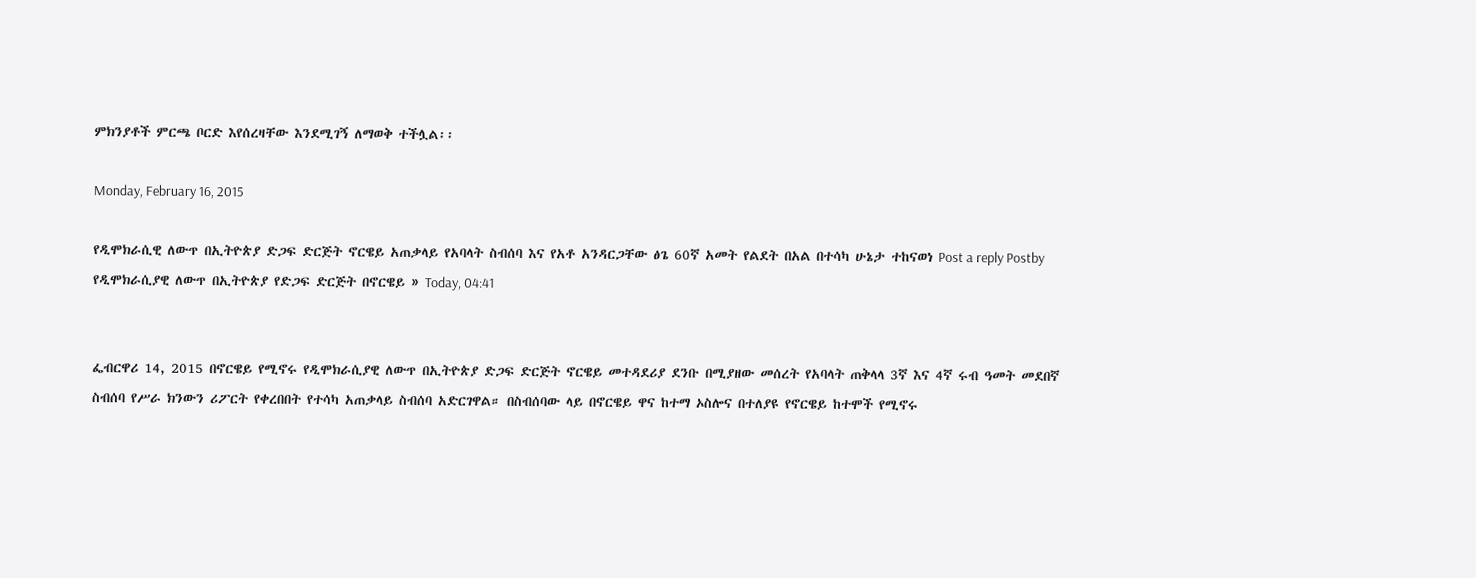ምክንያቶች ምርጫ ቦርድ እየሰረዛቸው እንደሚገኝ ለማወቅ ተችሏል፡፡

Monday, February 16, 2015

የዲሞክራሲዊ ለውጥ በኢትዮጵያ ድጋፍ ድርጅት ኖርዌይ አጠቃላይ የአባላት ስብሰባ እና የአቶ አንዳርጋቸው ፅጌ 60ኛ አመት የልደት በአል በተሳካ ሁኔታ ተከናወነ Post a reply Postby የዲሞክራሲያዊ ለውጥ በኢትዮጵያ የድጋፍ ድርጅት በኖርዌይ » Today, 04:41


ፌብርዋሪ 14, 2015 በኖርዌይ የሚኖሩ የዲሞክራሲያዊ ለውጥ በኢትዮጵያ ድጋፍ ድርጅት ኖርዌይ መተዳደሪያ ደንቡ በሚያዘው መሰረት የአባላት ጠቅላላ 3ኛ እና 4ኛ ሩብ ዓመት መደበኛ ስብሰባ የሥራ ክንውን ሪፖርት የቀረበበት የተሳካ አጠቃላይ ስብሰባ አድርገዋል። በስብሰባው ላይ በኖርዌይ ዋና ከተማ ኦስሎና በተለያዩ የኖርዌይ ከተሞች የሚኖሩ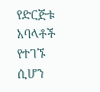የድርጅቱ አባላቶች የተገኙ ሲሆን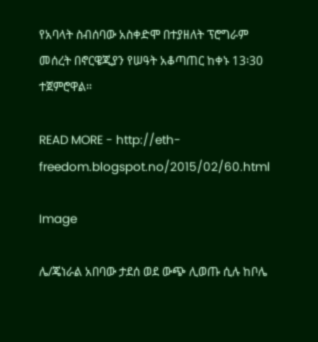የአባላት ስብሰባው አስቀድሞ በተያዘለት ፕሮግራም መሰረት በኖርዌጂያን የሠዓት አቆጣጠር ከቀኑ 13፡30 ተጀምሮዋል።

READ MORE - http://eth-freedom.blogspot.no/2015/02/60.html

Image

ሌ/ጄነራል አበባው ታደሰ ወደ ውጭ ሊወጡ ሲሉ ከቦሌ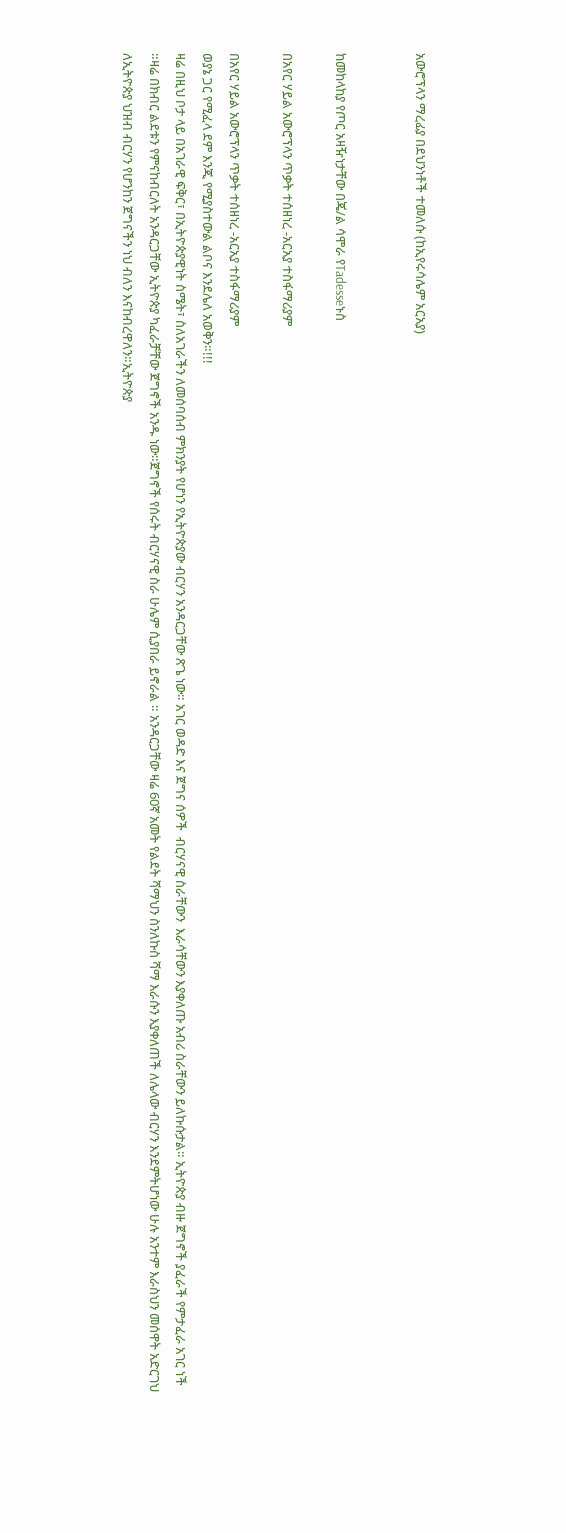አውሮፕላን ማረፊያ በደህንነቶች ተመለሱ (ከኢየሩሳሌም አርአያ)


ከመከላከያ የጦር አዛዥነታቸው በጄ/ል ሳሞራ የTadesseኑስ

በአየር ሃይል አውሮፕላን ጥቃት ተሰዘነረ -አርአያ ተስፋማሪያም

በአየር ሃይል አውሮፕላን ጥቃት ተሰዘነረ -አርአያ ተስፋማሪያም
ወያኔ ጋር የሚፈላ ደም እንጂ የሚያስተውል ልቦና እንደሌለ አወቅን።!!!
ዛሬ በዚህ ቦታ ላይ በአገራዊ ፍቅር፣ በኢትዮጵያዊነት ስሜት፣ ስለአገራችን ለመሰባሰብ ምክንያት የሆነን የኢትዮጵያው ብርሃን አንዳርጋቸው ጽጌ ነው። አገር ወዳድ እና ጀግና ሰዎች  ብርሃናዊ ስራቸውን  እራሳቸውን እያቀለጡ አብሪ ስራቸውን ይለኩሱታል። ኢትዮጵያ ብዙ ጀግኖች ያፈራች የምታፈራ አገር ነች ።ዛሬ በክብር ልደቱን የምናከብርለት አንዳርጋቸው ኢትዮጵያ ካፈራቻቸው ጀግኖች አንዱ ነው።ጀግኖች የሰሩት ብርሃናዊ ስራ ሁሌም ሲያበራ ይኖራል ። አንዳርጋቸው ዛሬ 60ኛ አመት የልደት ሻማህን ስንለኩስ ሻማ እራሱን እያቀለጠች ለሌላው ብርሃን እንደምትሆነው ሁሉ አንተም እራስህን መሰዋት አድርገህ ለኢትዮጵያ ህዝብ ብርሃን የሆንከን ጀግናችን ነህ ብለን እናከብረዋለን።ኢትዮጵያ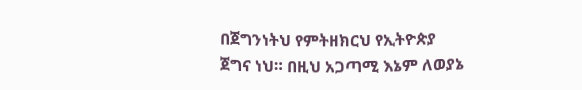በጀግንነትህ የምትዘክርህ የኢትዮጵያ ጀግና ነህ። በዚህ አጋጣሚ እኔም ለወያኔ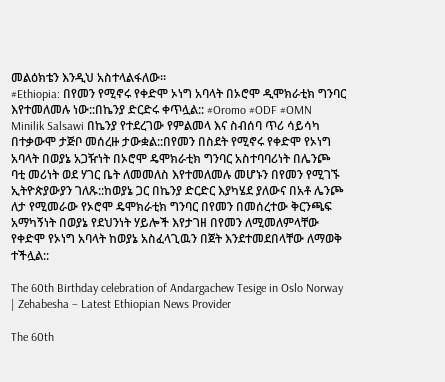መልዕክቴን እንዲህ አስተላልፋለው።
#Ethiopia: በየመን የሚኖሩ የቀድሞ ኦነግ አባላት በኦሮሞ ዲሞክራቲክ ግንባር እየተመለመሉ ነው::በኬንያ ድርድሩ ቀጥሏል:: #Oromo #ODF #OMN
Minilik Salsawi በኬንያ የተደረገው የምልመላ እና ስብሰባ ጥሪ ሳይሳካ በተቃውሞ ታጅቦ መሰረዙ ታውቋል::በየመን በስደት የሚኖሩ የቀድሞ የኦነግ አባላት በወያኔ አጋዥነት በኦሮሞ ዴሞክራቲክ ግንባር አስተባባሪነት በሌንጮ ባቲ መሪነት ወደ ሃገር ቤት ለመመለስ እየተመለመሉ መሆኑን በየመን የሚገኙ ኢትዮጵያውያን ገለጹ::ከወያኔ ጋር በኬንያ ድርድር እያካሄደ ያለውና በአቶ ሌንጮ ለታ የሚመራው የኦሮሞ ዴሞክራቲክ ግንባር በየመን በመሰረተው ቅርንጫፍ አማካኝነት በወያኔ የደህንነት ሃይሎች እየታገዘ በየመን ለሚመለምላቸው የቀድሞ የኦነግ አባላት ከወያኔ አስፈላጊዉን በጀት እንደተመደበላቸው ለማወቅ ተችሏል::

The 60th Birthday celebration of Andargachew Tesige in Oslo Norway | Zehabesha – Latest Ethiopian News Provider

The 60th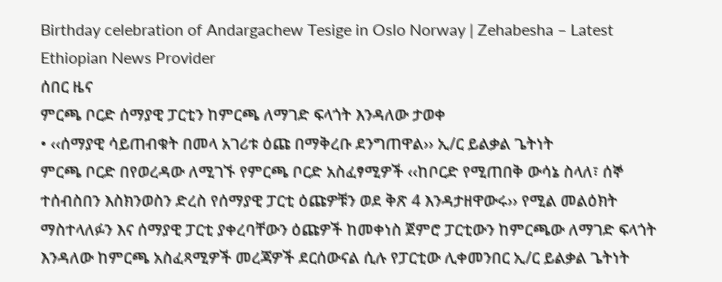Birthday celebration of Andargachew Tesige in Oslo Norway | Zehabesha – Latest Ethiopian News Provider
ሰበር ዜና
ምርጫ ቦርድ ሰማያዊ ፓርቲን ከምርጫ ለማገድ ፍላጎት እንዳለው ታወቀ
• ‹‹ሰማያዊ ሳይጠብቁት በመላ አገሪቱ ዕጩ በማቅረቡ ደንግጠዋል›› ኢ/ር ይልቃል ጌትነት
ምርጫ ቦርድ በየወረዳው ለሚገኙ የምርጫ ቦርድ አስፈፃሚዎች ‹‹ከቦርድ የሚጠበቅ ውሳኔ ስላለ፣ ሰኞ ተሰብስበን እስክንወስን ድረስ የሰማያዊ ፓርቲ ዕጩዎቹን ወደ ቅጽ 4 እንዳታዘዋውሩ›› የሚል መልዕክት ማስተላለፉን እና ሰማያዊ ፓርቲ ያቀረባቸውን ዕጩዎች ከመቀነስ ጀምሮ ፓርቲውን ከምርጫው ለማገድ ፍላጎት እንዳለው ከምርጫ አስፈጻሚዎች መረጃዎች ደርሰውናል ሲሉ የፓርቲው ሊቀመንበር ኢ/ር ይልቃል ጌትነት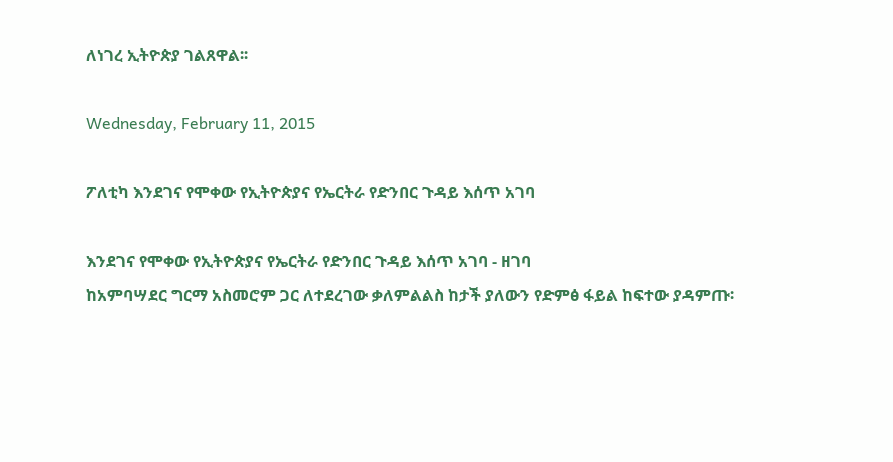ለነገረ ኢትዮጵያ ገልጸዋል፡፡

Wednesday, February 11, 2015

ፖለቲካ እንደገና የሞቀው የኢትዮጵያና የኤርትራ የድንበር ጉዳይ እሰጥ አገባ

እንደገና የሞቀው የኢትዮጵያና የኤርትራ የድንበር ጉዳይ እሰጥ አገባ - ዘገባ
ከአምባሣደር ግርማ አስመሮም ጋር ለተደረገው ቃለምልልስ ከታች ያለውን የድምፅ ፋይል ከፍተው ያዳምጡ፡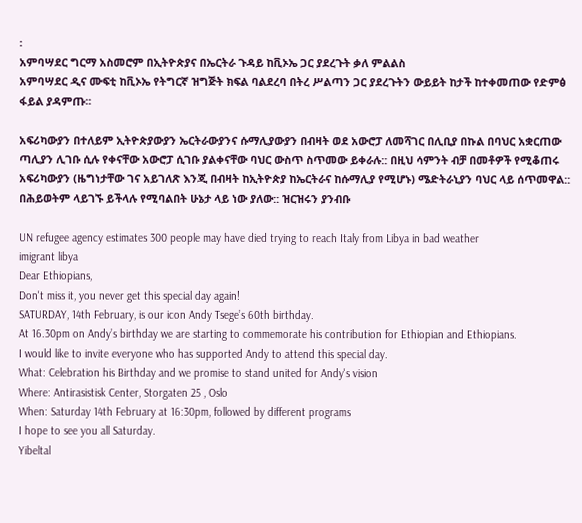፡
አምባሣደር ግርማ አስመሮም በኢትዮጵያና በኤርትራ ጉዳይ ከቪኦኤ ጋር ያደረጉት ቃለ ምልልስ
አምባሣደር ዲና ሙፍቲ ከቪኦኤ የትግርኛ ዝግጅት ክፍል ባልደረባ በትረ ሥልጣን ጋር ያደረጉትን ውይይት ከታች ከተቀመጠው የድምፅ ፋይል ያዳምጡ፡፡

አፍሪካውያን በተለይም ኢትዮጵያውያን ኤርትራውያንና ሱማሊያውያን በብዛት ወደ አውሮፓ ለመሻገር በሊቢያ በኩል በባህር አቋርጠው ጣሊያን ሊገቡ ሲሉ የቀናቸው አውሮፓ ሲገቡ ያልቀናቸው ባህር ውስጥ ስጥመው ይቀራሉ:: በዚህ ሳምንት ብቻ በመቶዎች የሚቆጠሩ አፍሪካውያን (ዜግነታቸው ገና አይገለጽ እንጂ በብዛት ከኢትዮጵያ ከኤርትራና ከሱማሊያ የሚሆኑ) ሜድትራኒያን ባህር ላይ ሰጥመዋል:: በሕይወትም ላይገኙ ይችላሉ የሚባልበት ሁኔታ ላይ ነው ያለው:: ዝርዝሩን ያንብቡ

UN refugee agency estimates 300 people may have died trying to reach Italy from Libya in bad weather
imigrant libya
Dear Ethiopians,
Don't miss it, you never get this special day again!
SATURDAY, 14th February, is our icon Andy Tsege’s 60th birthday.
At 16.30pm on Andy’s birthday we are starting to commemorate his contribution for Ethiopian and Ethiopians.
I would like to invite everyone who has supported Andy to attend this special day.
What: Celebration his Birthday and we promise to stand united for Andy's vision
Where: Antirasistisk Center, Storgaten 25 , Oslo
When: Saturday 14th February at 16:30pm, followed by different programs
I hope to see you all Saturday.
Yibeltal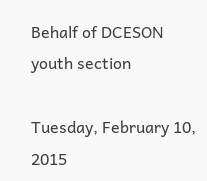Behalf of DCESON youth section

Tuesday, February 10, 2015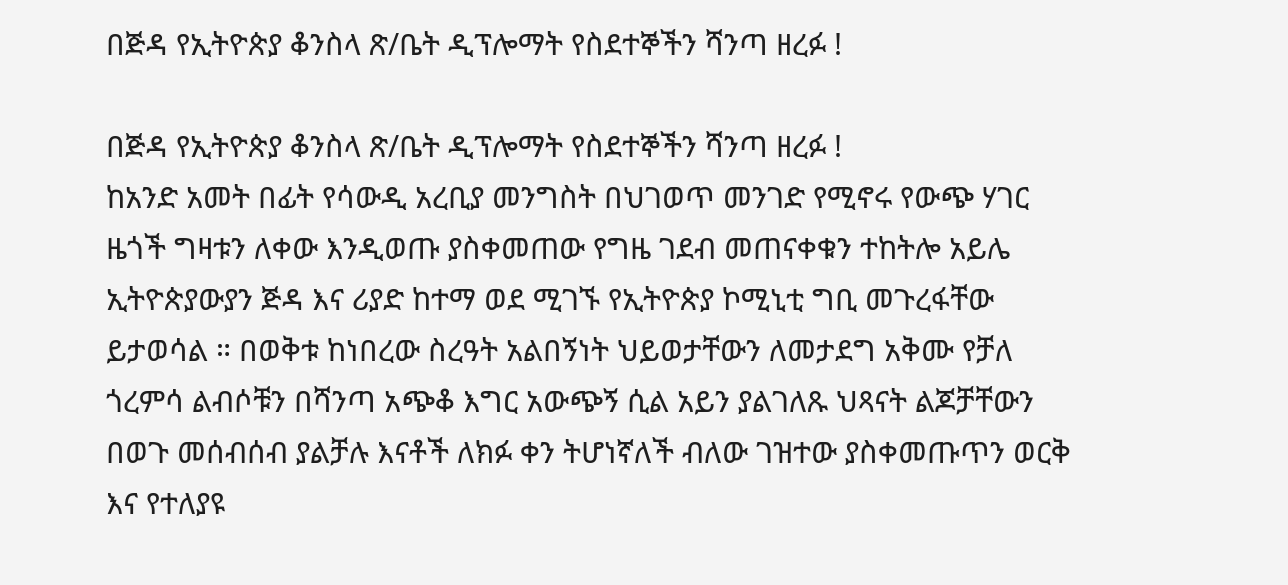በጅዳ የኢትዮጵያ ቆንስላ ጽ/ቤት ዲፕሎማት የስደተኞችን ሻንጣ ዘረፉ !

በጅዳ የኢትዮጵያ ቆንስላ ጽ/ቤት ዲፕሎማት የስደተኞችን ሻንጣ ዘረፉ !
ከአንድ አመት በፊት የሳውዲ አረቢያ መንግስት በህገወጥ መንገድ የሚኖሩ የውጭ ሃገር ዜጎች ግዛቱን ለቀው እንዲወጡ ያስቀመጠው የግዜ ገደብ መጠናቀቁን ተከትሎ አይሌ ኢትዮጵያውያን ጅዳ እና ሪያድ ከተማ ወደ ሚገኙ የኢትዮጵያ ኮሚኒቲ ግቢ መጉረፋቸው ይታወሳል ። በወቅቱ ከነበረው ስረዓት አልበኝነት ህይወታቸውን ለመታደግ አቅሙ የቻለ ጎረምሳ ልብሶቹን በሻንጣ አጭቆ እግር አውጭኝ ሲል አይን ያልገለጹ ህጻናት ልጆቻቸውን በወጉ መሰብሰብ ያልቻሉ እናቶች ለክፉ ቀን ትሆነኛለች ብለው ገዝተው ያስቀመጡጥን ወርቅ እና የተለያዩ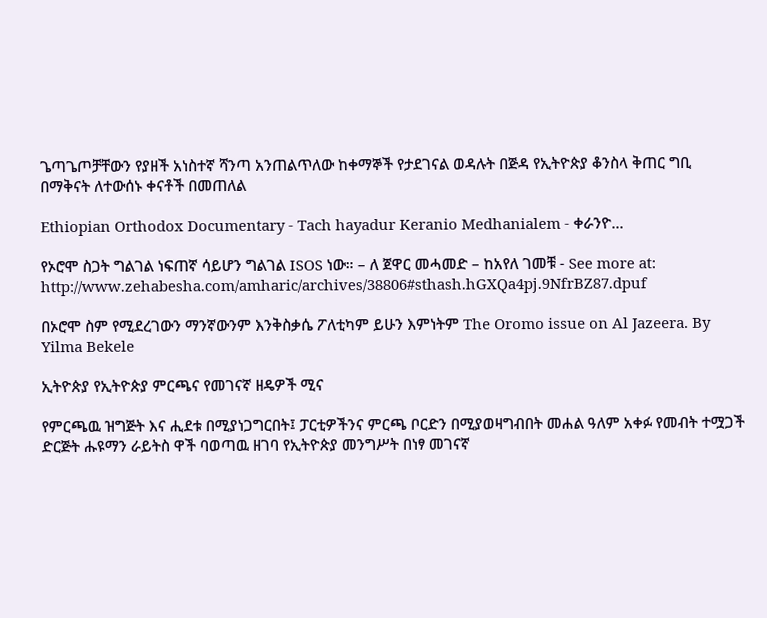ጌጣጌጦቻቸውን የያዘች አነስተኛ ሻንጣ አንጠልጥለው ከቀማኞች የታደገናል ወዳሉት በጅዳ የኢትዮጵያ ቆንስላ ቅጠር ግቢ በማቅናት ለተውሰኑ ቀናቶች በመጠለል

Ethiopian Orthodox Documentary - Tach hayadur Keranio Medhanialem - ቀራንዮ...

የኦሮሞ ስጋት ግልገል ነፍጠኛ ሳይሆን ግልገል ISOS ነው። – ለ ጀዋር መሓመድ – ከአየለ ገመቹ - See more at: http://www.zehabesha.com/amharic/archives/38806#sthash.hGXQa4pj.9NfrBZ87.dpuf

በኦሮሞ ስም የሚደረገውን ማንኛውንም እንቅስቃሴ ፖለቲካም ይሁን እምነትም The Oromo issue on Al Jazeera. By Yilma Bekele

ኢትዮጵያ የኢትዮጵያ ምርጫና የመገናኛ ዘዴዎች ሚና

የምርጫዉ ዝግጅት እና ሒደቱ በሚያነጋግርበት፤ ፓርቲዎችንና ምርጫ ቦርድን በሚያወዛግብበት መሐል ዓለም አቀፉ የመብት ተሟጋች ድርጅት ሑዩማን ራይትስ ዋች ባወጣዉ ዘገባ የኢትዮጵያ መንግሥት በነፃ መገናኛ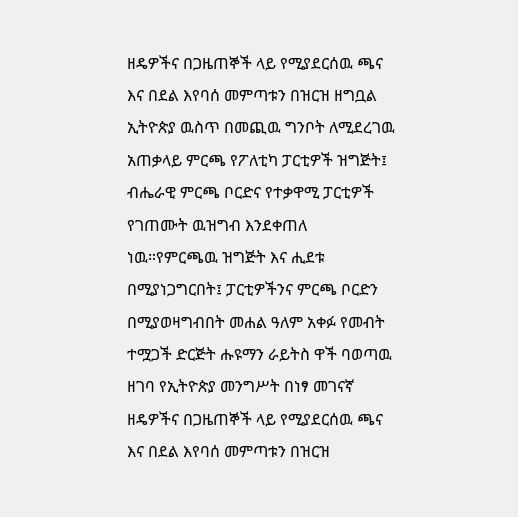ዘዴዎችና በጋዜጠኞች ላይ የሚያደርሰዉ ጫና እና በደል እየባሰ መምጣቱን በዝርዝ ዘግቧል
ኢትዮጵያ ዉስጥ በመጪዉ ግንቦት ለሚደረገዉ አጠቃላይ ምርጫ የፖለቲካ ፓርቲዎች ዝግጅት፤ ብሔራዊ ምርጫ ቦርድና የተቃዋሚ ፓርቲዎች የገጠሙት ዉዝግብ እንደቀጠለ ነዉ።የምርጫዉ ዝግጅት እና ሒደቱ በሚያነጋግርበት፤ ፓርቲዎችንና ምርጫ ቦርድን በሚያወዛግብበት መሐል ዓለም አቀፉ የመብት ተሟጋች ድርጅት ሑዩማን ራይትስ ዋች ባወጣዉ ዘገባ የኢትዮጵያ መንግሥት በነፃ መገናኛ ዘዴዎችና በጋዜጠኞች ላይ የሚያደርሰዉ ጫና እና በደል እየባሰ መምጣቱን በዝርዝ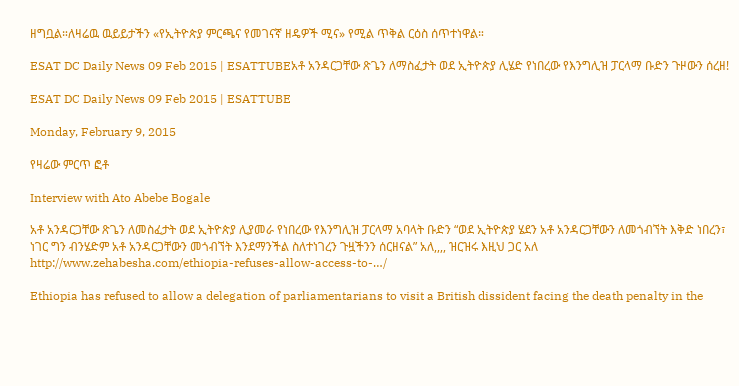ዘግቧል።ለዛሬዉ ዉይይታችን «የኢትዮጵያ ምርጫና የመገናኛ ዘዴዎች ሚና» የሚል ጥቅል ርዕስ ሰጥተነዋል።

ESAT DC Daily News 09 Feb 2015 | ESATTUBEአቶ አንዳርጋቸው ጽጌን ለማስፈታት ወደ ኢትዮጵያ ሊሄድ የነበረው የእንግሊዝ ፓርላማ ቡድን ጉዞውን ሰረዘ!

ESAT DC Daily News 09 Feb 2015 | ESATTUBE

Monday, February 9, 2015

የዛሬው ምርጥ ፎቶ

Interview with Ato Abebe Bogale

አቶ አንዳርጋቸው ጽጌን ለመስፈታት ወደ ኢትዮጵያ ሊያመራ የነበረው የእንግሊዝ ፓርላማ አባላት ቡድን “ወደ ኢትዮጵያ ሄደን አቶ አንዳርጋቸውን ለመጎብኘት እቅድ ነበረን፣ ነገር ግን ብንሄድም አቶ አንዳርጋቸውን መጎብኘት እንደማንችል ስለተነገረን ጉዟችንን ሰርዘናል” አለ,,,, ዝርዝሩ እዚህ ጋር አለ http://www.zehabesha.com/ethiopia-refuses-allow-access-to-…/

Ethiopia has refused to allow a delegation of parliamentarians to visit a British dissident facing the death penalty in the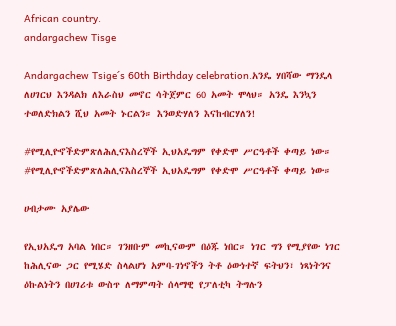African country.
andargachew Tisge

Andargachew Tsige´s 60th Birthday celebration.አንዴ ሃበሻው ማንዴላ ለሀገርህ እንዳልክ ለእራስህ መኖር ሳትጀምር 60 አመት ሞላህ። አንዴ እንኳን ተወለድክልን ሺህ አመት ኑርልን። እንወድሃለን እናከብርሃለን!

#የሚሊዮኖችድምጽለሕሊናእስረኞች ኢህአዴግም የቀድሞ ሥርዓቶች ቀጣይ ነው።
#የሚሊዮኖችድምጽለሕሊናእስረኞች ኢህአዴግም የቀድሞ ሥርዓቶች ቀጣይ ነው።

ሀብታሙ አያሌው

የኢህአዴግ አባል ነበር። ገንዘቡም መኪናውም በዕጁ ነበር። ነገር ግን የሚያየው ነገር ከሕሊናው ጋር የሚሄድ ስላልሆነ አምባ-ገነኖችን ትቶ ዕውነተኛ ፍትህን፣ ነጻነትንና ዕኩልነትን በሀገሪቱ ውስጥ ለማምጣት ሰላማዊ የፓለቲካ ትግሉን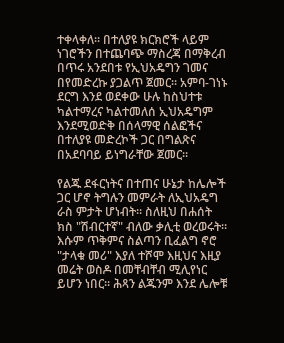ተቀላቀለ። በተለያዩ ክርክሮች ላይም ነገሮችን በተጨባጭ ማስረጃ በማቅረብ በጥሩ አንደበቱ የኢህአዴግን ገመና በየመድረኩ ያጋልጥ ጀመር። አምባ-ገነኑ ደርግ እንደ ወደቀው ሁሉ ከስህተቱ ካልተማረና ካልተመለሰ ኢህአዴግም እንደሚወድቅ በሰላማዊ ሰልፎችና በተለያዩ መድረኮች ጋር በግልጽና በአደባባይ ይነግራቸው ጀመር።

የልጁ ደፋርነትና በተጠና ሁኔታ ከሌሎች ጋር ሆኖ ትግሉን መምራት ለኢህአዴግ ራስ ምታት ሆነብት። ስለዚህ በሐሰት ክስ "ሽብርተኛ" ብለው ቃሊቲ ወረወሩት። እሱም ጥቅምና ስልጣን ቢፈልግ ኖሮ "ታላቁ መሪ" እያለ ተሾሞ እዚህና እዚያ መሬት ወስዶ በመቸብቸብ ሚሊየነር ይሆን ነበር። ሕጻን ልጁንም እንደ ሌሎቹ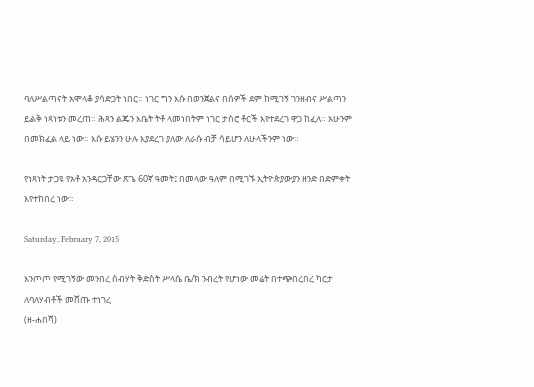ባለሥልጣናት አሞላቆ ያሳድጋት ነበር። ነገር ግን እሱ በወንጀልና በሰዎች ደም ከሚገኝ ገንዘብና ሥልጣን ይልቅ ነጻነቱን መረጠ። ሕጻን ልጁን እቤት ትቶ ላመነበትም ነገር ታስሮ ቶርች እየተደረገ ዋጋ ከፈለ። አሁንም በመክፈል ላይ ነው። እሱ ይሄንን ሁሉ እያደረገ ያለው ለራሱ ብቻ ሳይሆን ለሁላችንም ነው።

የነጻነት ታጋዩ የአቶ አንዳርጋቸው ጽጌ 60ኛ ዓመት፤ በመላው ዓለም በሚገኙ ኢትዮጵያውያን ዘንድ በድምቀት እየተከበረ ነው።

Saturday, February 7, 2015

እንጦጦ የሚገኝው መንበረ ስብሃት ቅድስት ሥላሴ ቤ/ክ ንብረት የሆነው መሬት በተጭበረበረ ካርታ ለባለሃብቶች መሸጡ ተነገረ
(ዘ-ሐበሻ)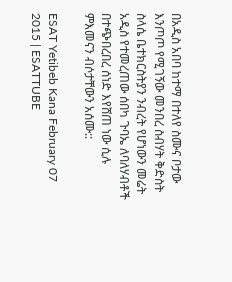በአዲስ አበባ ከተማ በተለየ ስሙና ቦታው እንጦጦ የሚገኝው መንበረ ስብሃት ቅድስት ስላሴ ቤተክርስትያን ንብረት የሆነውን መሬት አዲስ የተመረጠው ሰበካ ጉባኤ ለባለሃብቶች በተጭበረበረ ሰነድ እየሸጠ ነው ሲሉ ምእመናን ብሶታቸውን አሰሙ::

ESAT Yetibeb Kana February 07 2015 | ESATTUBE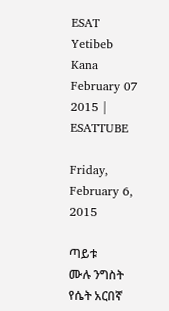ESAT Yetibeb Kana February 07 2015 | ESATTUBE

Friday, February 6, 2015

ጣይቱ
ሙሉ ንግስት የሴት አርበኛ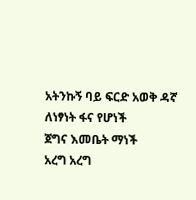አትንኩኝ ባይ ፍርድ አወቅ ዳኛ
ለነፃነት ፋና የሆነች
ጀግና እመቤት ማነች
አረግ አረግ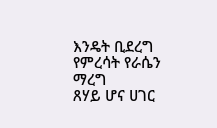እንዴት ቢደረግ
የምረሳት የራሴን ማረግ
ጸሃይ ሆና ሀገር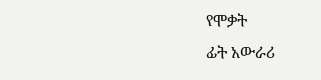የሞቃት
ፊት አውራሪ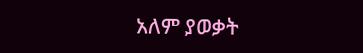አለም ያወቃት